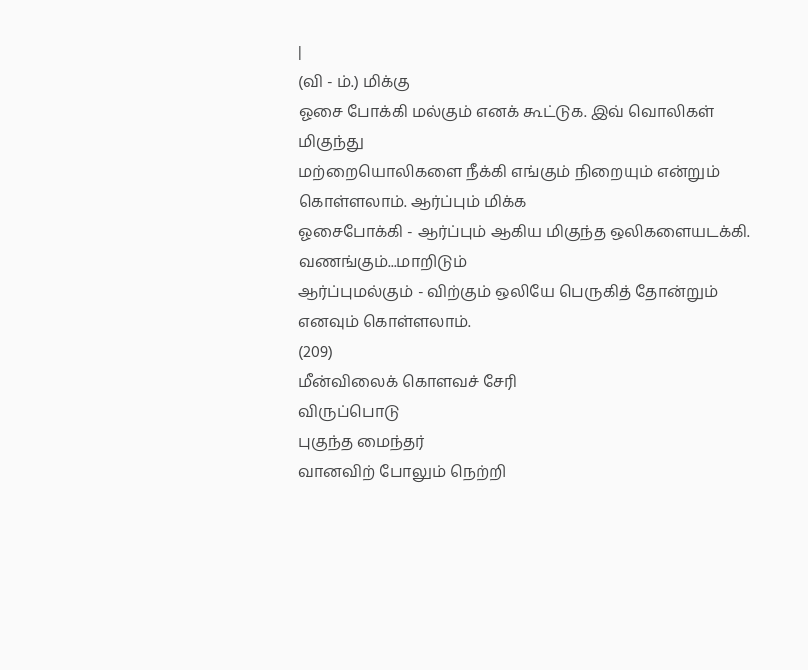|
(வி - ம்.) மிக்கு
ஓசை போக்கி மல்கும் எனக் கூட்டுக. இவ் வொலிகள் மிகுந்து
மற்றையொலிகளை நீக்கி எங்கும் நிறையும் என்றும் கொள்ளலாம். ஆர்ப்பும் மிக்க
ஓசைபோக்கி - ஆர்ப்பும் ஆகிய மிகுந்த ஒலிகளையடக்கி. வணங்கும்...மாறிடும்
ஆர்ப்புமல்கும் - விற்கும் ஒலியே பெருகித் தோன்றும் எனவும் கொள்ளலாம்.
(209)
மீன்விலைக் கொளவச் சேரி
விருப்பொடு
புகுந்த மைந்தர்
வானவிற் போலும் நெற்றி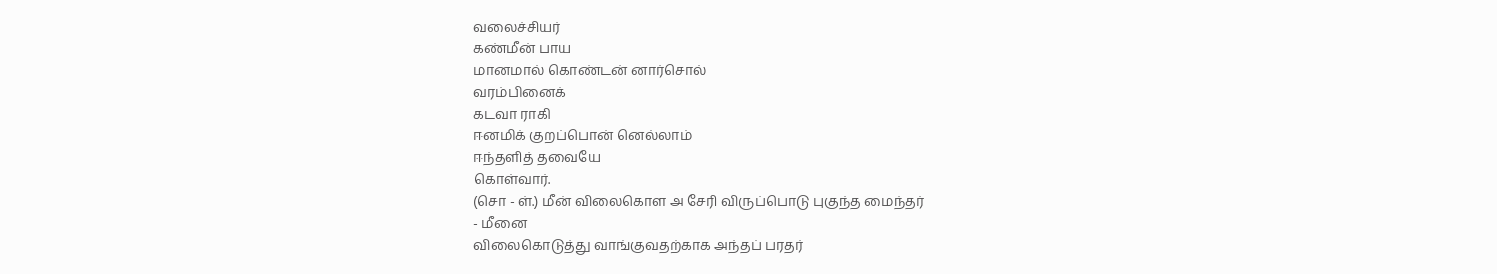வலைச்சியர்
கண்மீன் பாய
மானமால் கொண்டன் னார்சொல்
வரம்பினைக்
கடவா ராகி
ஈனமிக் குறப்பொன் னெல்லாம்
ஈந்தளித் தவையே
கொள்வார்.
(சொ - ள்.) மீன் விலைகொள அ சேரி விருப்பொடு புகுந்த மைந்தர்
- மீனை
விலைகொடுத்து வாங்குவதற்காக அந்தப் பரதர்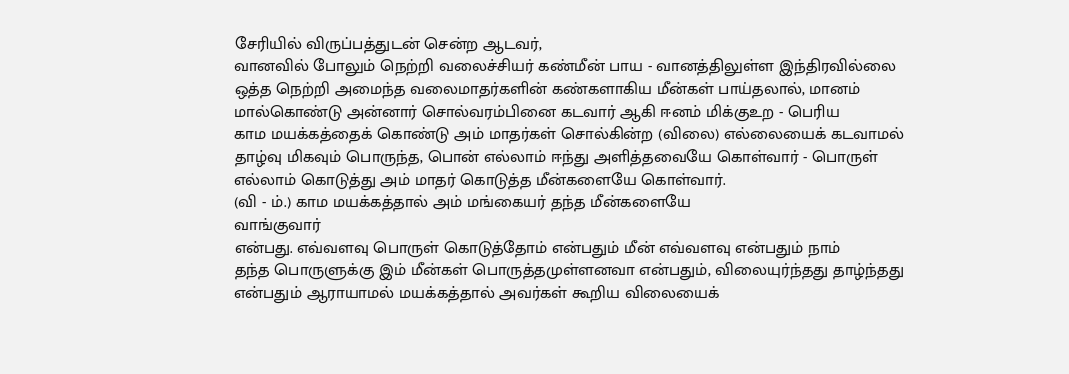சேரியில் விருப்பத்துடன் சென்ற ஆடவர்,
வானவில் போலும் நெற்றி வலைச்சியர் கண்மீன் பாய - வானத்திலுள்ள இந்திரவில்லை
ஒத்த நெற்றி அமைந்த வலைமாதர்களின் கண்களாகிய மீன்கள் பாய்தலால், மானம்
மால்கொண்டு அன்னார் சொல்வரம்பினை கடவார் ஆகி ஈனம் மிக்குஉற - பெரிய
காம மயக்கத்தைக் கொண்டு அம் மாதர்கள் சொல்கின்ற (விலை) எல்லையைக் கடவாமல்
தாழ்வு மிகவும் பொருந்த, பொன் எல்லாம் ஈந்து அளித்தவையே கொள்வார் - பொருள்
எல்லாம் கொடுத்து அம் மாதர் கொடுத்த மீன்களையே கொள்வார்.
(வி - ம்.) காம மயக்கத்தால் அம் மங்கையர் தந்த மீன்களையே
வாங்குவார்
என்பது. எவ்வளவு பொருள் கொடுத்தோம் என்பதும் மீன் எவ்வளவு என்பதும் நாம்
தந்த பொருளுக்கு இம் மீன்கள் பொருத்தமுள்ளனவா என்பதும், விலையுர்ந்தது தாழ்ந்தது
என்பதும் ஆராயாமல் மயக்கத்தால் அவர்கள் கூறிய விலையைக்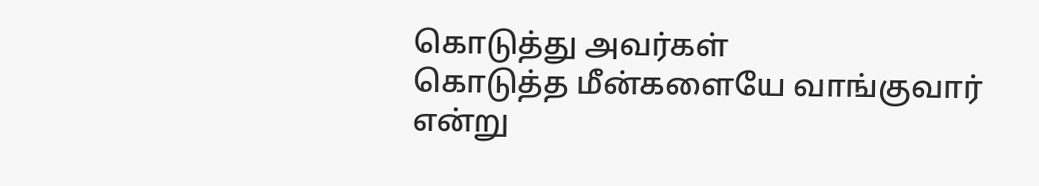கொடுத்து அவர்கள்
கொடுத்த மீன்களையே வாங்குவார் என்று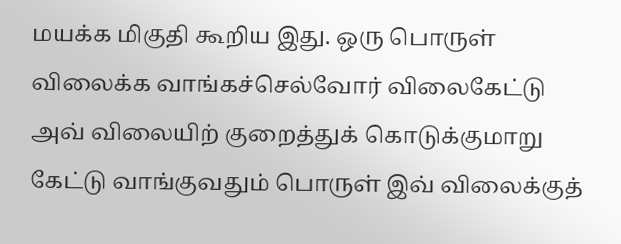மயக்க மிகுதி கூறிய இது. ஒரு பொருள்
விலைக்க வாங்கச்செல்வோர் விலைகேட்டு அவ் விலையிற் குறைத்துக் கொடுக்குமாறு
கேட்டு வாங்குவதும் பொருள் இவ் விலைக்குத்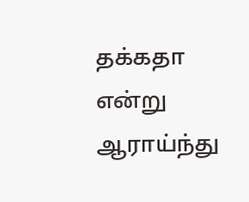தக்கதா என்று ஆராய்ந்து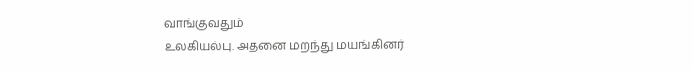வாங்குவதும்
உலகியல்பு. அதனை மறந்து மயங்கினர்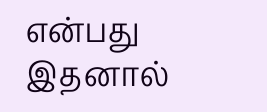என்பது இதனால்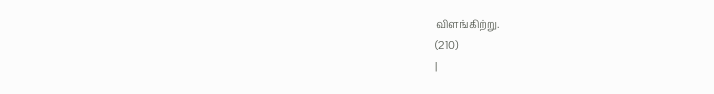விளங்கிற்று.
(210)
|